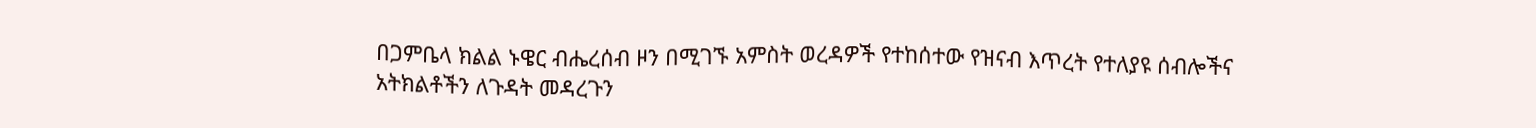በጋምቤላ ክልል ኑዌር ብሔረሰብ ዞን በሚገኙ አምስት ወረዳዎች የተከሰተው የዝናብ እጥረት የተለያዩ ሰብሎችና አትክልቶችን ለጉዳት መዳረጉን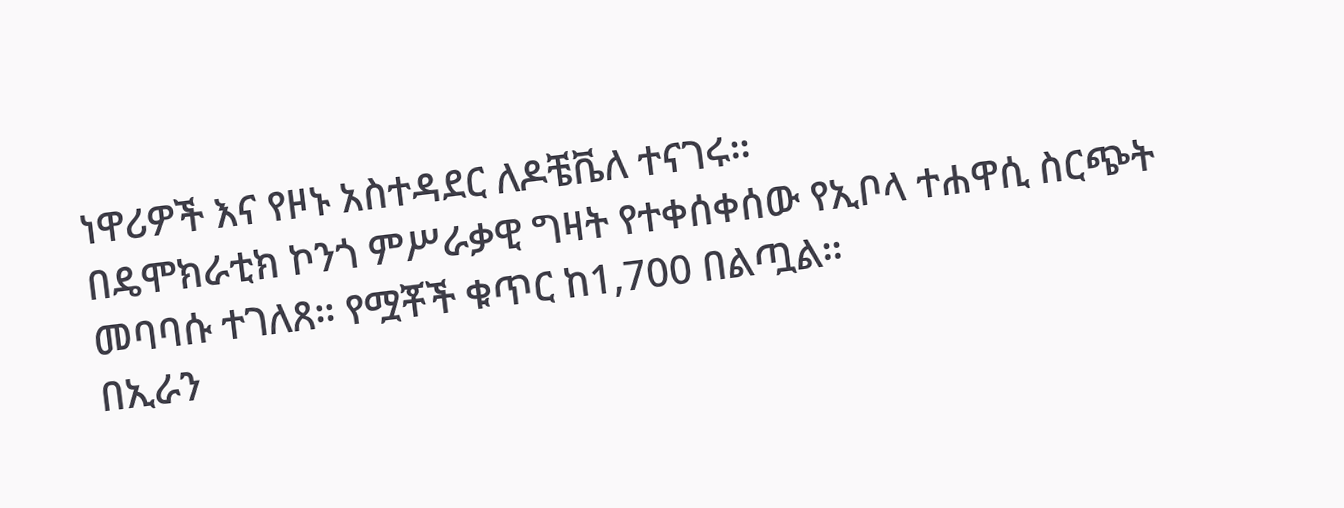ነዋሪዎች እና የዞኑ አስተዳደር ለዶቼቬለ ተናገሩ።
በዴሞክራቲክ ኮንጎ ምሥራቃዊ ግዛት የተቀሰቀሰው የኢቦላ ተሐዋሲ ስርጭት መባባሱ ተገለጸ። የሟቾች ቁጥር ከ1,700 በልጧል።
በኢራን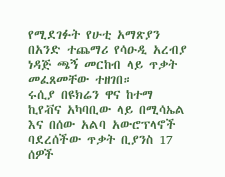የሚደገፉት የሁቲ አማጽያን በአንድ ተጨማሪ የሳዑዲ አረብያ ነዳጅ ጫኝ መርከብ ላይ ጥቃት መፈጸመቸው ተዘገበ።
ሩሲያ በዩክሬን ዋና ከተማ ኪየቭና አካባቢው ላይ በሚሳኤል እና በሰው አልባ አውሮፕላኖች ባደረሰችው ጥቃት ቢያንስ 17 ሰዎች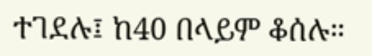ተገደሉ፤ ከ40 በላይም ቆሰሉ።